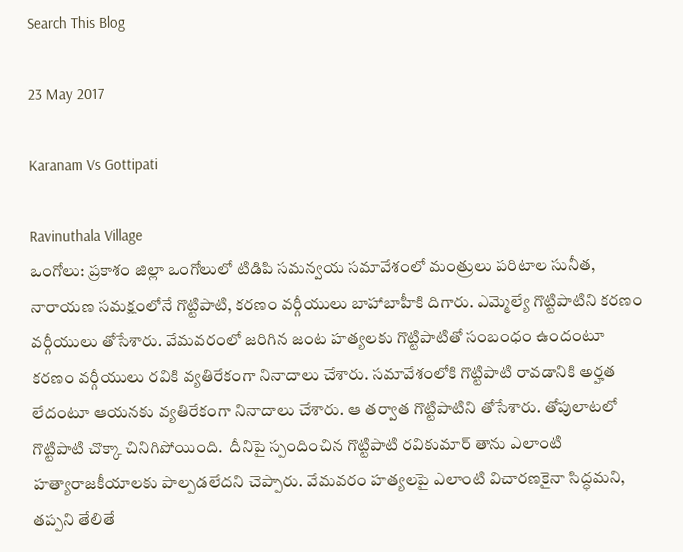Search This Blog

23 May 2017

Karanam Vs Gottipati

Ravinuthala Village
ఒంగోలు: ప్రకాశం జిల్లా ఒంగోలులో టిడిపి సమన్వయ సమావేశంలో మంత్రులు పరిటాల సునీత, నారాయణ సమక్షంలోనే గొట్టిపాటి, కరణం వర్గీయులు బాహాబాహీకి దిగారు. ఎమ్మెల్యే గొట్టిపాటిని కరణం వర్గీయులు తోసేశారు. వేమవరంలో జరిగిన జంట హత్యలకు గొట్టిపాటితో సంబంధం ఉందంటూ కరణం వర్గీయులు రవికి వ్యతిరేకంగా నినాదాలు చేశారు. సమావేశంలోకి గొట్టిపాటి రావడానికి అర్హత లేదంటూ ఆయనకు వ్యతిరేకంగా నినాదాలు చేశారు. ఆ తర్వాత గొట్టిపాటిని తోసేశారు. తోపులాటలో గొట్టిపాటి చొక్కా చినిగిపోయింది.  దీనిపై స్పందించిన గొట్టిపాటి రవికుమార్ తాను ఎలాంటి హత్యారాజకీయాలకు పాల్పడలేదని చెప్పారు. వేమవరం హత్యలపై ఎలాంటి విచారణకైనా సిద్ధమని, తప్పని తేలితే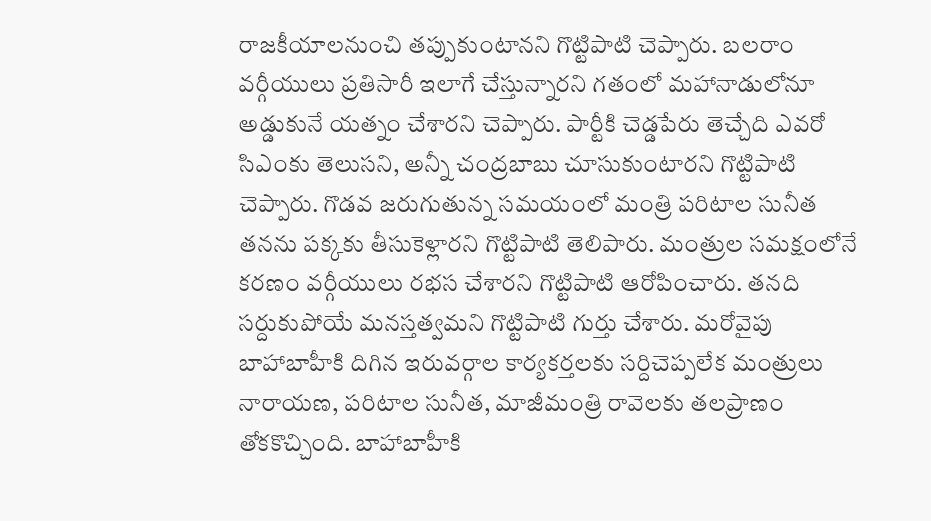రాజకీయాలనుంచి తప్పుకుంటానని గొట్టిపాటి చెప్పారు. బలరాం వర్గీయులు ప్రతిసారీ ఇలాగే చేస్తున్నారని గతంలో మహానాడులోనూ అడ్డుకునే యత్నం చేశారని చెప్పారు. పార్టీకి చెడ్డపేరు తెచ్చేది ఎవరో సిఎంకు తెలుసని, అన్నీ చంద్రబాబు చూసుకుంటారని గొట్టిపాటి చెప్పారు. గొడవ జరుగుతున్న సమయంలో మంత్రి పరిటాల సునీత తనను పక్కకు తీసుకెళ్లారని గొట్టిపాటి తెలిపారు. మంత్రుల సమక్షంలోనే కరణం వర్గీయులు రభస చేశారని గొట్టిపాటి ఆరోపించారు. తనది సర్దుకుపోయే మనస్తత్వమని గొట్టిపాటి గుర్తు చేశారు. మరోవైపు బాహాబాహీకి దిగిన ఇరువర్గాల కార్యకర్తలకు సర్దిచెప్పలేక మంత్రులు నారాయణ, పరిటాల సునీత, మాజీమంత్రి రావెలకు తలప్రాణం తోకకొచ్చింది. బాహాబాహీకి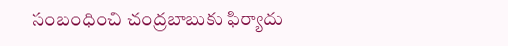సంబంధించి చంద్రబాబుకు ఫిర్యాదు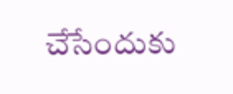చేసేందుకు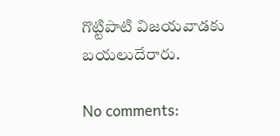గొట్టిపాటి విజయవాడకు బయలుదేరారు.

No comments: